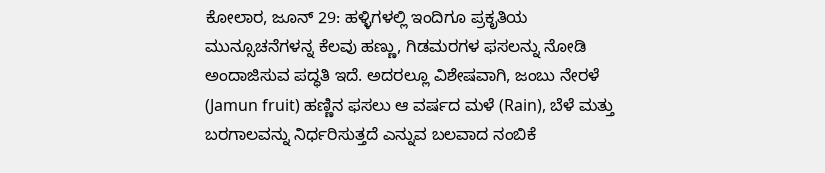ಕೋಲಾರ, ಜೂನ್ 29: ಹಳ್ಳಿಗಳಲ್ಲಿ ಇಂದಿಗೂ ಪ್ರಕೃತಿಯ ಮುನ್ಸೂಚನೆಗಳನ್ನ ಕೆಲವು ಹಣ್ಣು, ಗಿಡಮರಗಳ ಫಸಲನ್ನು ನೋಡಿ ಅಂದಾಜಿಸುವ ಪದ್ಧತಿ ಇದೆ. ಅದರಲ್ಲೂ ವಿಶೇಷವಾಗಿ, ಜಂಬು ನೇರಳೆ (Jamun fruit) ಹಣ್ಣಿನ ಫಸಲು ಆ ವರ್ಷದ ಮಳೆ (Rain), ಬೆಳೆ ಮತ್ತು ಬರಗಾಲವನ್ನು ನಿರ್ಧರಿಸುತ್ತದೆ ಎನ್ನುವ ಬಲವಾದ ನಂಬಿಕೆ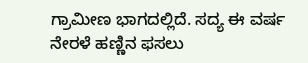ಗ್ರಾಮೀಣ ಭಾಗದಲ್ಲಿದೆ. ಸದ್ಯ ಈ ವರ್ಷ ನೇರಳೆ ಹಣ್ಣಿನ ಫಸಲು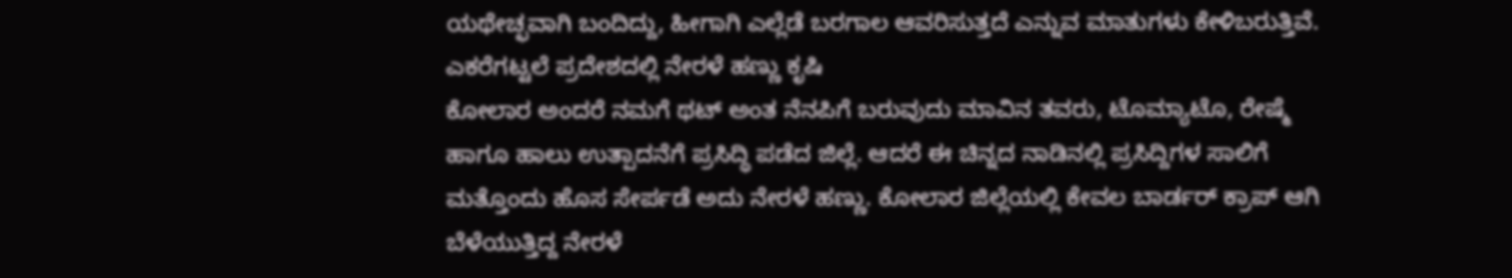ಯಥೇಚ್ಛವಾಗಿ ಬಂದಿದ್ದು, ಹೀಗಾಗಿ ಎಲ್ಲೆಡೆ ಬರಗಾಲ ಆವರಿಸುತ್ತದೆ ಎನ್ನುವ ಮಾತುಗಳು ಕೇಳಿಬರುತ್ತಿವೆ.
ಎಕರೆಗಟ್ಟಲೆ ಪ್ರದೇಶದಲ್ಲಿ ನೇರಳೆ ಹಣ್ಣು ಕೃಷಿ
ಕೋಲಾರ ಅಂದರೆ ನಮಗೆ ಥಟ್ ಅಂತ ನೆನಪಿಗೆ ಬರುವುದು ಮಾವಿನ ತವರು, ಟೊಮ್ಯಾಟೊ, ರೇಷ್ಮೆ ಹಾಗೂ ಹಾಲು ಉತ್ಪಾದನೆಗೆ ಪ್ರಸಿದ್ಧಿ ಪಡೆದ ಜಿಲ್ಲೆ. ಆದರೆ ಈ ಚಿನ್ನದ ನಾಡಿನಲ್ಲಿ ಪ್ರಸಿದ್ದಿಗಳ ಸಾಲಿಗೆ ಮತ್ತೊಂದು ಹೊಸ ಸೇರ್ಪಡೆ ಅದು ನೇರಳೆ ಹಣ್ಣು. ಕೋಲಾರ ಜಿಲ್ಲೆಯಲ್ಲಿ ಕೇವಲ ಬಾರ್ಡರ್ ಕ್ರಾಪ್ ಆಗಿ ಬೆಳೆಯುತ್ತಿದ್ದ ನೇರಳೆ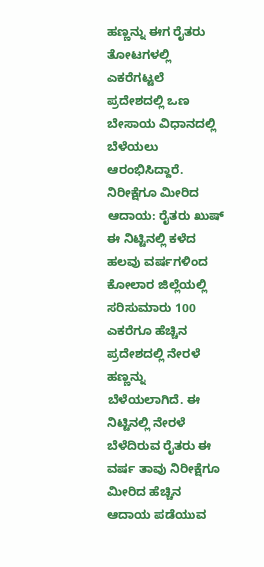ಹಣ್ಣನ್ನು ಈಗ ರೈತರು ತೋಟಗಳಲ್ಲಿ ಎಕರೆಗಟ್ಟಲೆ ಪ್ರದೇಶದಲ್ಲಿ ಒಣ ಬೇಸಾಯ ವಿಧಾನದಲ್ಲಿ ಬೆಳೆಯಲು ಆರಂಭಿಸಿದ್ದಾರೆ.
ನಿರೀಕ್ಷೆಗೂ ಮೀರಿದ ಆದಾಯ: ರೈತರು ಖುಷ್
ಈ ನಿಟ್ಟಿನಲ್ಲಿ ಕಳೆದ ಹಲವು ವರ್ಷಗಳಿಂದ ಕೋಲಾರ ಜಿಲ್ಲೆಯಲ್ಲಿ ಸರಿಸುಮಾರು 100 ಎಕರೆಗೂ ಹೆಚ್ಚಿನ ಪ್ರದೇಶದಲ್ಲಿ ನೇರಳೆ ಹಣ್ಣನ್ನು ಬೆಳೆಯಲಾಗಿದೆ. ಈ ನಿಟ್ಟಿನಲ್ಲಿ ನೇರಳೆ ಬೆಳೆದಿರುವ ರೈತರು ಈ ವರ್ಷ ತಾವು ನಿರೀಕ್ಷೆಗೂ ಮೀರಿದ ಹೆಚ್ಚಿನ ಆದಾಯ ಪಡೆಯುವ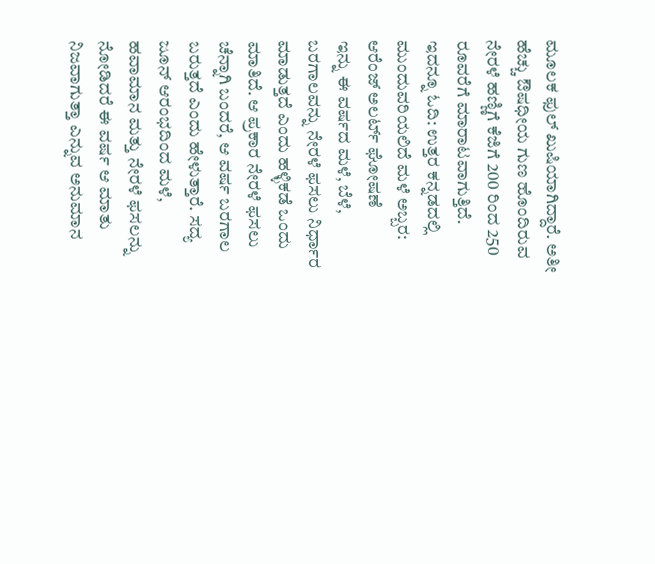ಮೂಲಕ ಫುಲ್ ಖುಷಿಯಾಗಿದ್ದಾರೆ. ಅತೀ ಹೆಚ್ಚು ಔಷಧೀಯ ಗುಣ ಹೊಂದಿರುವ ನೇರಳೆ ಹಣ್ಣಿಗೆ ಕೆಜಿಗೆ 200 ರಿಂದ 250 ರೂವರೆಗೆ ಮಾರಾಟವಾಗುತ್ತಿದೆ.
ಇದನ್ನೂ ಓದಿ: ಉತ್ತರ ಕನ್ನಡದಲ್ಲಿ ಮುಂದುವರಿಯಲಿದೆ ಮಳೆ ಅಬ್ಬರ: ಆರೆಂಜ್ ಅಲರ್ಟ್ ಘೋಷಣೆ
ಇನ್ನು ಈ ವರ್ಷದ ಮಳೆ, ಬೆಳೆ, ಬರಗಾಲವನ್ನು ನೇರಳೆ ಫಸಲು ನಿರ್ಧಾರ ಮಾಡುತ್ತದೆ ಎಂದು ಹಳ್ಳಿಕಡೆ ಒಂದು ಮಾತಿದೆ. ಆ ಪ್ರಕಾರ ನೇರಳೆ ಫಸಲು ಚೆನ್ನಾಗಿ ಬಂದರೆ, ಆ ವರ್ಷ ಬರಗಾಲ ಬರುತ್ತದೆ ಎಂದು ಹೇಳುತ್ತಾರೆ. ಸದ್ಯ ಜೂನ್ ಆರಂಭದಿಂದ ಮಳೆ, ಹವಾಮಾನ ಮತ್ತು ನೇರಳೆ ಫಸಲನ್ನು ನೋಡಿದರೆ ಈ ವರ್ಷ ಆ ಮಾತು ನಿಜವಾಗುತ್ತಾ ಎನ್ನುವ ಅನುಮಾನ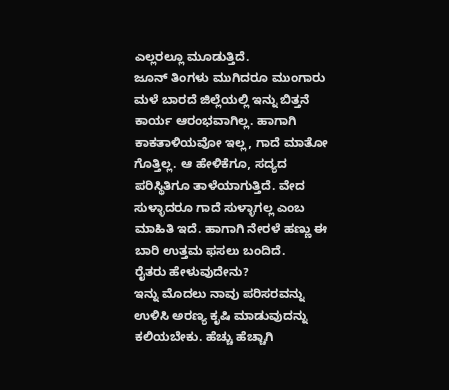ಎಲ್ಲರಲ್ಲೂ ಮೂಡುತ್ತಿದೆ.
ಜೂನ್ ತಿಂಗಳು ಮುಗಿದರೂ ಮುಂಗಾರು ಮಳೆ ಬಾರದೆ ಜಿಲ್ಲೆಯಲ್ಲಿ ಇನ್ನು ಬಿತ್ತನೆ ಕಾರ್ಯ ಆರಂಭವಾಗಿಲ್ಲ. ಹಾಗಾಗಿ ಕಾಕತಾಳಿಯವೋ ಇಲ್ಲ, ಗಾದೆ ಮಾತೋ ಗೊತ್ತಿಲ್ಲ. ಆ ಹೇಳಿಕೆಗೂ, ಸದ್ಯದ ಪರಿಸ್ಥಿತಿಗೂ ತಾಳೆಯಾಗುತ್ತಿದೆ. ವೇದ ಸುಳ್ಳಾದರೂ ಗಾದೆ ಸುಳ್ಳಾಗಲ್ಲ ಎಂಬ ಮಾಹಿತಿ ಇದೆ. ಹಾಗಾಗಿ ನೇರಳೆ ಹಣ್ಣು ಈ ಬಾರಿ ಉತ್ತಮ ಫಸಲು ಬಂದಿದೆ.
ರೈತರು ಹೇಳುವುದೇನು?
ಇನ್ನು ಮೊದಲು ನಾವು ಪರಿಸರವನ್ನು ಉಳಿಸಿ ಅರಣ್ಯ ಕೃಷಿ ಮಾಡುವುದನ್ನು ಕಲಿಯಬೇಕು. ಹೆಚ್ಚು ಹೆಚ್ಚಾಗಿ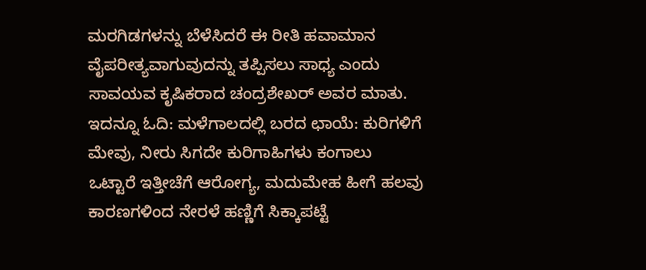ಮರಗಿಡಗಳನ್ನು ಬೆಳೆಸಿದರೆ ಈ ರೀತಿ ಹವಾಮಾನ ವೈಪರೀತ್ಯವಾಗುವುದನ್ನು ತಪ್ಪಿಸಲು ಸಾಧ್ಯ ಎಂದು ಸಾವಯವ ಕೃಷಿಕರಾದ ಚಂದ್ರಶೇಖರ್ ಅವರ ಮಾತು.
ಇದನ್ನೂ ಓದಿ: ಮಳೆಗಾಲದಲ್ಲಿ ಬರದ ಛಾಯೆ: ಕುರಿಗಳಿಗೆ ಮೇವು, ನೀರು ಸಿಗದೇ ಕುರಿಗಾಹಿಗಳು ಕಂಗಾಲು
ಒಟ್ಟಾರೆ ಇತ್ತೀಚೆಗೆ ಆರೋಗ್ಯ, ಮದುಮೇಹ ಹೀಗೆ ಹಲವು ಕಾರಣಗಳಿಂದ ನೇರಳೆ ಹಣ್ಣಿಗೆ ಸಿಕ್ಕಾಪಟ್ಟೆ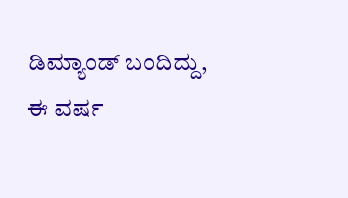ಡಿಮ್ಯಾಂಡ್ ಬಂದಿದ್ದು, ಈ ವರ್ಷ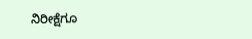ನಿರೀಕ್ಷೆಗೂ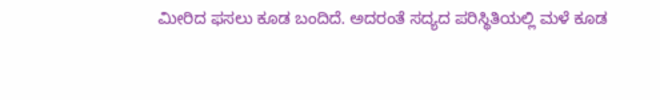ಮೀರಿದ ಫಸಲು ಕೂಡ ಬಂದಿದೆ. ಅದರಂತೆ ಸದ್ಯದ ಪರಿಸ್ಥಿತಿಯಲ್ಲಿ ಮಳೆ ಕೂಡ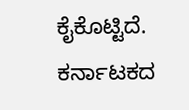ಕೈಕೊಟ್ಟಿದೆ.
ಕರ್ನಾಟಕದ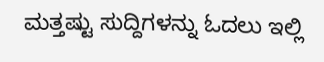ಮತ್ತಷ್ಟು ಸುದ್ದಿಗಳನ್ನು ಓದಲು ಇಲ್ಲಿ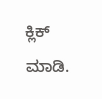ಕ್ಲಿಕ್ ಮಾಡಿ.